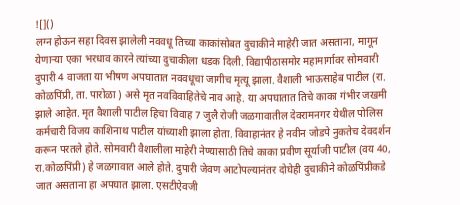![]()
लग्न होऊन सहा दिवस झालेली नववधू तिच्या काकांसोबत दुचाकीने माहेरी जात असताना, मागून येणाऱ्या एका भरधाव कारने त्यांच्या दुचाकीला धडक दिली. विद्यापीठासमोर महामार्गावर सोमवारी दुपारी 4 वाजता या भीषण अपघातात नववधूचा जागीच मृत्यू झाला. वैशाली भाऊसाहेब पाटील (रा. कोळपिंप्री, ता. पारोळा ) असे मृत नवविवाहितेचे नाव आहे. या अपघातात तिचे काका गंभीर जखमी झाले आहेत. मृत वैशाली पाटील हिचा विवाह 7 जुलै रोजी जळगावातील देवरामनगर येथील पोलिस कर्मचारी विजय काशिनाथ पाटील यांच्याशी झाला होता. विवाहानंतर हे नवीन जोडपे नुकतेच देवदर्शन करून परतले होते. सोमवारी वैशालीला माहेरी नेण्यासाठी तिचे काका प्रवीण सूर्याजी पाटील (वय 40, रा.कोळपिंप्री) हे जळगावात आले होते. दुपारी जेवण आटोपल्यानंतर दोघेही दुचाकीने कोळपिंप्रीकडे जात असताना हा अपघात झाला. एसटीऐवजी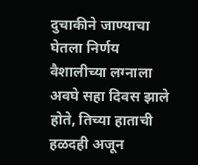दुचाकीने जाण्याचा घेतला निर्णय वैशालीच्या लग्नाला अवघे सहा दिवस झाले होते, तिच्या हाताची हळदही अजून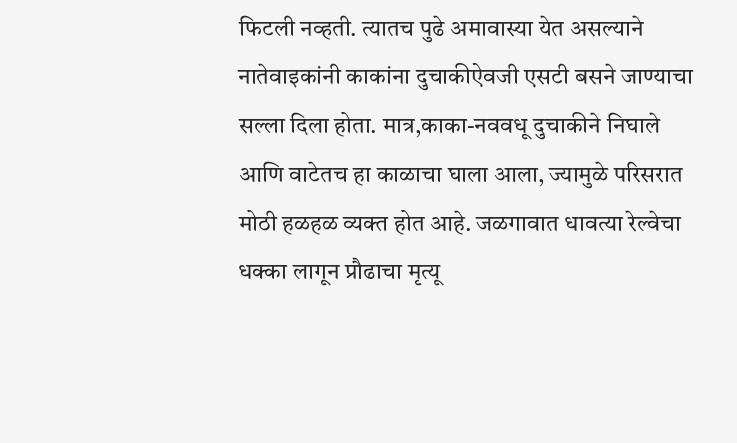फिटली नव्हती. त्यातच पुढे अमावास्या येत असल्याने नातेवाइकांनी काकांना दुचाकीऐवजी एसटी बसने जाण्याचा सल्ला दिला होता. मात्र,काका-नववधू दुचाकीने निघाले आणि वाटेतच हा काळाचा घाला आला, ज्यामुळे परिसरात मोठी हळहळ व्यक्त होत आहे. जळगावात धावत्या रेल्वेचा धक्का लागून प्रौढाचा मृत्यू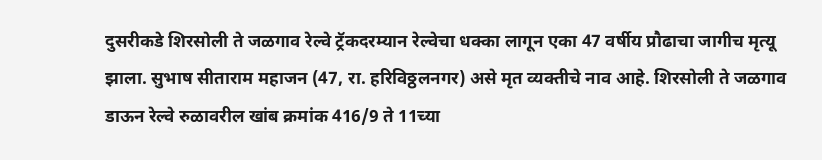दुसरीकडे शिरसोली ते जळगाव रेल्वे ट्रॅकदरम्यान रेल्वेचा धक्का लागून एका 47 वर्षीय प्रौढाचा जागीच मृत्यू झाला. सुभाष सीताराम महाजन (47, रा. हरिविठ्ठलनगर) असे मृत व्यक्तीचे नाव आहे. शिरसोली ते जळगाव डाऊन रेल्वे रुळावरील खांब क्रमांक 416/9 ते 11च्या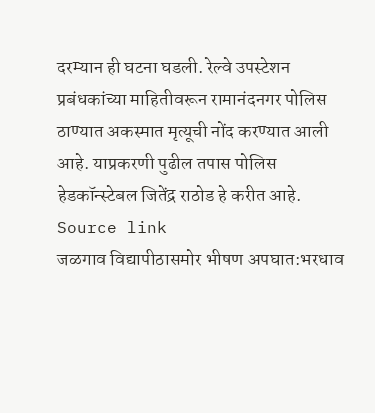दरम्यान ही घटना घडली. रेल्वे उपस्टेशन प्रबंधकांच्या माहितीवरून रामानंदनगर पोलिस ठाण्यात अकस्मात मृत्यूची नोंद करण्यात आली आहे. याप्रकरणी पुढील तपास पोलिस हेडकॉन्स्टेबल जितेंद्र राठोड हे करीत आहे.
Source link
जळगाव विद्यापीठासमोर भीषण अपघात:भरधाव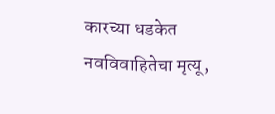कारच्या धडकेत नवविवाहितेचा मृत्यू,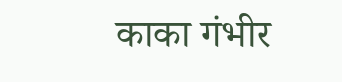काका गंभीर